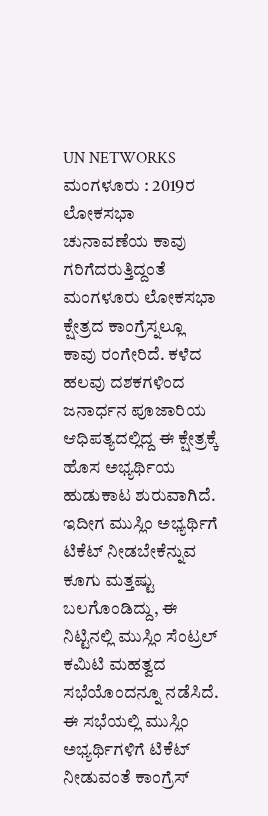UN NETWORKS
ಮಂಗಳೂರು : 2019ರ ಲೋಕಸಭಾ ಚುನಾವಣೆಯ ಕಾವು ಗರಿಗೆದರುತ್ತಿದ್ದಂತೆ ಮಂಗಳೂರು ಲೋಕಸಭಾ ಕ್ಷೇತ್ರದ ಕಾಂಗ್ರೆಸ್ನಲ್ಲೂ ಕಾವು ರಂಗೇರಿದೆ. ಕಳೆದ ಹಲವು ದಶಕಗಳಿಂದ ಜನಾರ್ಧನ ಪೂಜಾರಿಯ ಆಧಿಪತ್ಯದಲ್ಲಿದ್ದ ಈ ಕ್ಷೇತ್ರಕ್ಕೆ ಹೊಸ ಅಭ್ಯರ್ಥಿಯ ಹುಡುಕಾಟ ಶುರುವಾಗಿದೆ. ಇದೀಗ ಮುಸ್ಲಿಂ ಅಭ್ಯರ್ಥಿಗೆ ಟಿಕೆಟ್ ನೀಡಬೇಕೆನ್ನುವ ಕೂಗು ಮತ್ತಷ್ಟು ಬಲಗೊಂಡಿದ್ದು, ಈ ನಿಟ್ಟಿನಲ್ಲಿ ಮುಸ್ಲಿಂ ಸೆಂಟ್ರಲ್ ಕಮಿಟಿ ಮಹತ್ವದ ಸಭೆಯೊಂದನ್ನೂ ನಡೆಸಿದೆ.
ಈ ಸಭೆಯಲ್ಲಿ ಮುಸ್ಲಿಂ ಅಭ್ಯರ್ಥಿಗಳಿಗೆ ಟಿಕೆಟ್ ನೀಡುವಂತೆ ಕಾಂಗ್ರೆಸ್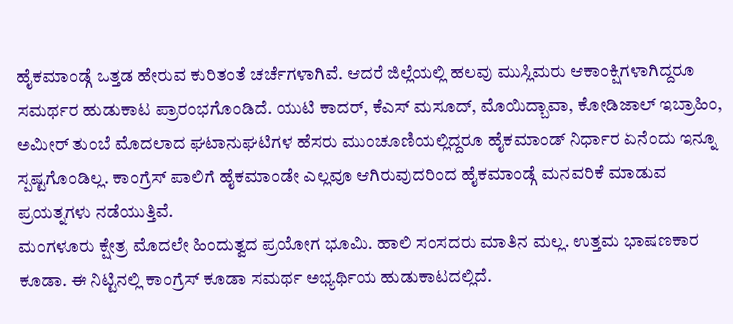ಹೈಕಮಾಂಡ್ಗೆ ಒತ್ತಡ ಹೇರುವ ಕುರಿತಂತೆ ಚರ್ಚೆಗಳಾಗಿವೆ. ಆದರೆ ಜಿಲ್ಲೆಯಲ್ಲಿ ಹಲವು ಮುಸ್ಲಿಮರು ಆಕಾಂಕ್ಷಿಗಳಾಗಿದ್ದರೂ ಸಮರ್ಥರ ಹುಡುಕಾಟ ಪ್ರಾರಂಭಗೊಂಡಿದೆ. ಯುಟಿ ಕಾದರ್, ಕೆಎಸ್ ಮಸೂದ್, ಮೊಯಿದ್ಬಾವಾ, ಕೋಡಿಜಾಲ್ ಇಬ್ರಾಹಿಂ, ಅಮೀರ್ ತುಂಬೆ ಮೊದಲಾದ ಘಟಾನುಘಟಿಗಳ ಹೆಸರು ಮುಂಚೂಣಿಯಲ್ಲಿದ್ದರೂ ಹೈಕಮಾಂಡ್ ನಿರ್ಧಾರ ಏನೆಂದು ಇನ್ನೂ ಸ್ಪಷ್ಟಗೊಂಡಿಲ್ಲ. ಕಾಂಗ್ರೆಸ್ ಪಾಲಿಗೆ ಹೈಕಮಾಂಡೇ ಎಲ್ಲವೂ ಆಗಿರುವುದರಿಂದ ಹೈಕಮಾಂಡ್ಗೆ ಮನವರಿಕೆ ಮಾಡುವ ಪ್ರಯತ್ನಗಳು ನಡೆಯುತ್ತಿವೆ.
ಮಂಗಳೂರು ಕ್ಷೇತ್ರ ಮೊದಲೇ ಹಿಂದುತ್ವದ ಪ್ರಯೋಗ ಭೂಮಿ. ಹಾಲಿ ಸಂಸದರು ಮಾತಿನ ಮಲ್ಲ. ಉತ್ತಮ ಭಾಷಣಕಾರ ಕೂಡಾ. ಈ ನಿಟ್ಟಿನಲ್ಲಿ ಕಾಂಗ್ರೆಸ್ ಕೂಡಾ ಸಮರ್ಥ ಅಭ್ಯರ್ಥಿಯ ಹುಡುಕಾಟದಲ್ಲಿದೆ.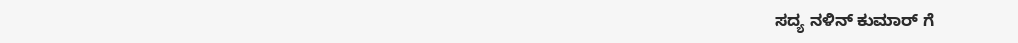ಸದ್ಯ ನಳಿನ್ ಕುಮಾರ್ ಗೆ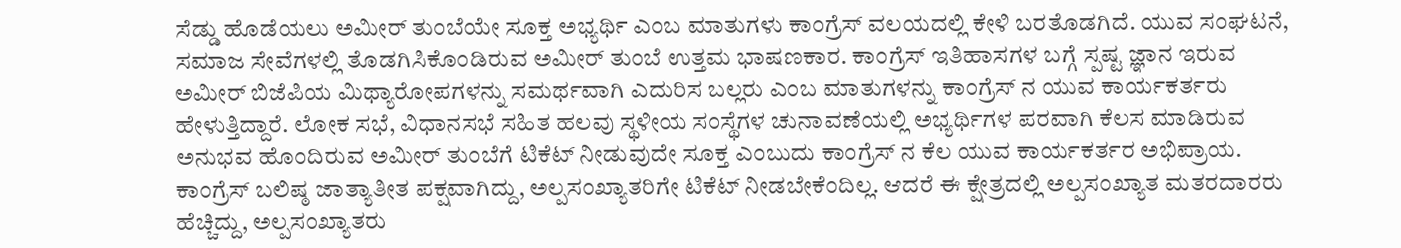ಸೆಡ್ಡು ಹೊಡೆಯಲು ಅಮೀರ್ ತುಂಬೆಯೇ ಸೂಕ್ತ ಅಭ್ಯರ್ಥಿ ಎಂಬ ಮಾತುಗಳು ಕಾಂಗ್ರೆಸ್ ವಲಯದಲ್ಲಿ ಕೇಳಿ ಬರತೊಡಗಿದೆ. ಯುವ ಸಂಘಟನೆ, ಸಮಾಜ ಸೇವೆಗಳಲ್ಲಿ ತೊಡಗಿಸಿಕೊಂಡಿರುವ ಅಮೀರ್ ತುಂಬೆ ಉತ್ತಮ ಭಾಷಣಕಾರ. ಕಾಂಗ್ರೆಸ್ ಇತಿಹಾಸಗಳ ಬಗ್ಗೆ ಸ್ಪಷ್ಟ ಜ್ಞಾನ ಇರುವ ಅಮೀರ್ ಬಿಜೆಪಿಯ ಮಿಥ್ಯಾರೋಪಗಳನ್ನು ಸಮರ್ಥವಾಗಿ ಎದುರಿಸ ಬಲ್ಲರು ಎಂಬ ಮಾತುಗಳನ್ನು ಕಾಂಗ್ರೆಸ್ ನ ಯುವ ಕಾರ್ಯಕರ್ತರು ಹೇಳುತ್ತಿದ್ದಾರೆ. ಲೋಕ ಸಭೆ, ವಿಧಾನಸಭೆ ಸಹಿತ ಹಲವು ಸ್ಥಳೀಯ ಸಂಸ್ಥೆಗಳ ಚುನಾವಣೆಯಲ್ಲಿ ಅಭ್ಯರ್ಥಿಗಳ ಪರವಾಗಿ ಕೆಲಸ ಮಾಡಿರುವ ಅನುಭವ ಹೊಂದಿರುವ ಅಮೀರ್ ತುಂಬೆಗೆ ಟಿಕೆಟ್ ನೀಡುವುದೇ ಸೂಕ್ತ ಎಂಬುದು ಕಾಂಗ್ರೆಸ್ ನ ಕೆಲ ಯುವ ಕಾರ್ಯಕರ್ತರ ಅಭಿಪ್ರಾಯ.
ಕಾಂಗ್ರೆಸ್ ಬಲಿಷ್ಠ ಜಾತ್ಯಾತೀತ ಪಕ್ಷವಾಗಿದ್ದು, ಅಲ್ಪಸಂಖ್ಯಾತರಿಗೇ ಟಿಕೆಟ್ ನೀಡಬೇಕೆಂದಿಲ್ಲ. ಆದರೆ ಈ ಕ್ಷೇತ್ರದಲ್ಲಿ ಅಲ್ಪಸಂಖ್ಯಾತ ಮತರದಾರರು ಹೆಚ್ಚಿದ್ದು, ಅಲ್ಪಸಂಖ್ಯಾತರು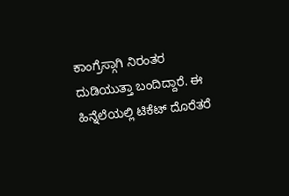ಕಾಂಗ್ರೆಸ್ಗಾಗಿ ನಿರಂತರ ದುಡಿಯುತ್ತಾ ಬಂದಿದ್ದಾರೆ. ಈ ಹಿನ್ನೆಲೆಯಲ್ಲಿ ಟಿಕೆಟ್ ದೊರೆತರೆ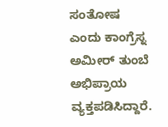ಸಂತೋಷ ಎಂದು ಕಾಂಗ್ರೆಸ್ನ ಅಮೀರ್ ತುಂಬೆ ಅಭಿಪ್ರಾಯ ವ್ಯಕ್ತಪಡಿಸಿದ್ದಾರೆ.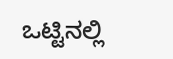ಒಟ್ಟಿನಲ್ಲಿ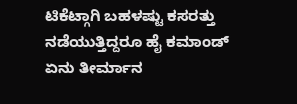ಟಿಕೆಟ್ಗಾಗಿ ಬಹಳಷ್ಟು ಕಸರತ್ತು ನಡೆಯುತ್ತಿದ್ದರೂ ಹೈ ಕಮಾಂಡ್ ಏನು ತೀರ್ಮಾನ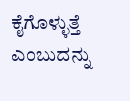ಕೈಗೊಳ್ಳುತ್ತೆ ಎಂಬುದನ್ನು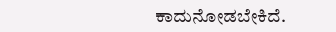ಕಾದುನೋಡಬೇಕಿದೆ.